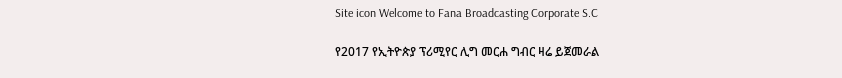Site icon Welcome to Fana Broadcasting Corporate S.C

የ2017 የኢትዮጵያ ፕሪሚየር ሊግ መርሐ ግብር ዛሬ ይጀመራል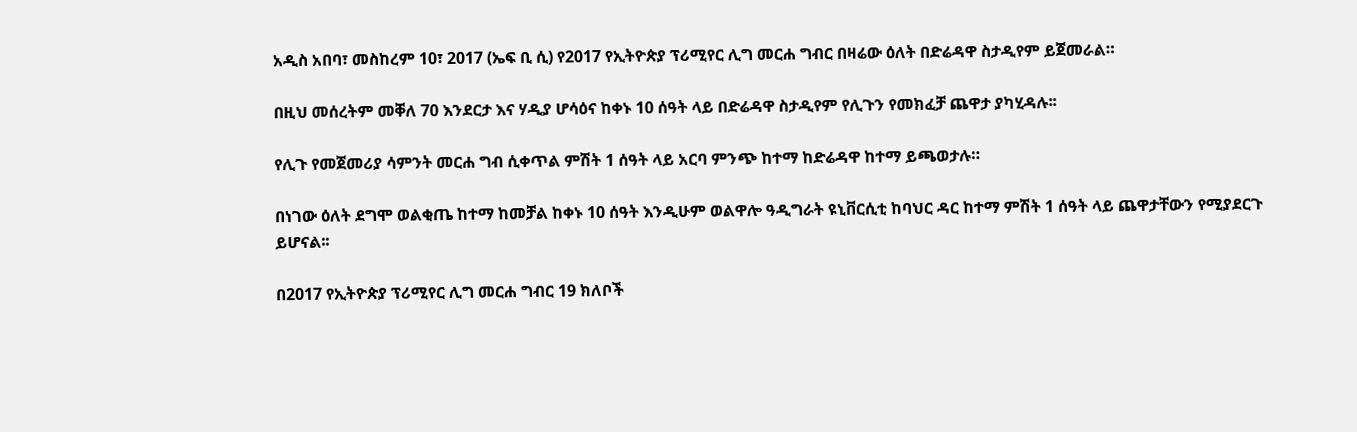አዲስ አበባ፣ መስከረም 10፣ 2017 (ኤፍ ቢ ሲ) የ2017 የኢትዮጵያ ፕሪሚየር ሊግ መርሐ ግብር በዛሬው ዕለት በድሬዳዋ ስታዲየም ይጀመራል።

በዚህ መሰረትም መቐለ 70 እንደርታ እና ሃዲያ ሆሳዕና ከቀኑ 10 ሰዓት ላይ በድሬዳዋ ስታዲየም የሊጉን የመክፈቻ ጨዋታ ያካሂዳሉ፡፡

የሊጉ የመጀመሪያ ሳምንት መርሐ ግብ ሲቀጥል ምሽት 1 ሰዓት ላይ አርባ ምንጭ ከተማ ከድሬዳዋ ከተማ ይጫወታሉ።

በነገው ዕለት ደግሞ ወልቂጤ ከተማ ከመቻል ከቀኑ 10 ሰዓት እንዲሁም ወልዋሎ ዓዲግራት ዩኒቨርሲቲ ከባህር ዳር ከተማ ምሽት 1 ሰዓት ላይ ጨዋታቸውን የሚያደርጉ ይሆናል፡፡

በ2017 የኢትዮጵያ ፕሪሚየር ሊግ መርሐ ግብር 19 ክለቦች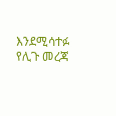እንደሚሳተፉ የሊጉ መረጃ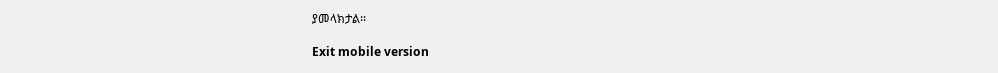ያመላክታል፡፡

Exit mobile version